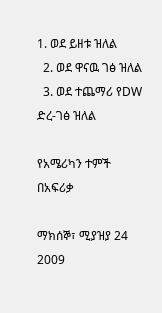1. ወደ ይዘቱ ዝለል
  2. ወደ ዋናዉ ገፅ ዝለል
  3. ወደ ተጨማሪ የDW ድረ-ገፅ ዝለል

የአሜሪካን ተምች በአፍሪቃ

ማክሰኞ፣ ሚያዝያ 24 2009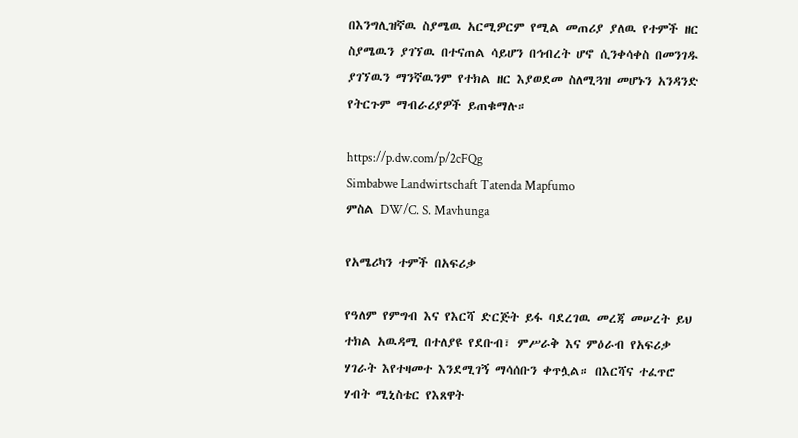በእንግሊዝኛዉ ስያሜዉ አርሚዎርም የሚል መጠሪያ ያለዉ የተምች ዘር ስያሜዉን ያገኘዉ በተናጠል ሳይሆን በኅብረት ሆኖ ሲንቀሳቀስ በመንገዱ ያገኘዉን ማንኛዉንም የተክል ዘር እያወደመ ስለሚጓዝ መሆኑን አንዳንድ የትርጉም ማብራሪያዎች ይጠቁማሉ።

https://p.dw.com/p/2cFQg
Simbabwe Landwirtschaft Tatenda Mapfumo
ምስል DW/C. S. Mavhunga

የአሜሪካን ተምች በአፍሪቃ

የዓለም የምግብ እና የእርሻ ድርጅት ይፋ ባደረገዉ መረጃ መሠረት ይህ ተክል አዉዳሚ በተለያዩ የደቡብ፣ ምሥራቅ እና ምዕራብ የአፍሪቃ ሃገራት እየተዛመተ እንደሚገኝ ማሳሰቡን ቀጥሏል። በእርሻና ተፈጥሮ ሃብት ሚኒስቴር የእጸዋት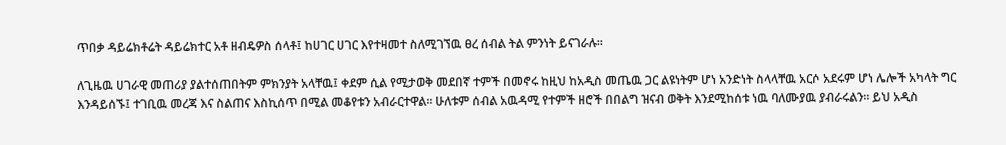ጥበቃ ዳይሬክቶሬት ዳይሬክተር አቶ ዘብዴዎስ ሰላቶ፤ ከሀገር ሀገር እየተዛመተ ስለሚገኘዉ ፀረ ሰብል ትል ምንነት ይናገራሉ።

ለጊዜዉ ሀገራዊ መጠሪያ ያልተሰጠበትም ምክንያት አላቸዉ፤ ቀደም ሲል የሚታወቅ መደበኛ ተምች በመኖሩ ከዚህ ከአዲስ መጤዉ ጋር ልዩነትም ሆነ አንድነት ስላላቸዉ አርሶ አደሩም ሆነ ሌሎች አካላት ግር እንዳይሰኙ፤ ተገቢዉ መረጃ እና ስልጠና እስኪሰጥ በሚል መቆየቱን አብራርተዋል። ሁለቱም ሰብል አዉዳሚ የተምች ዘሮች በበልግ ዝናብ ወቅት እንደሚከሰቱ ነዉ ባለሙያዉ ያብራሩልን። ይህ አዲስ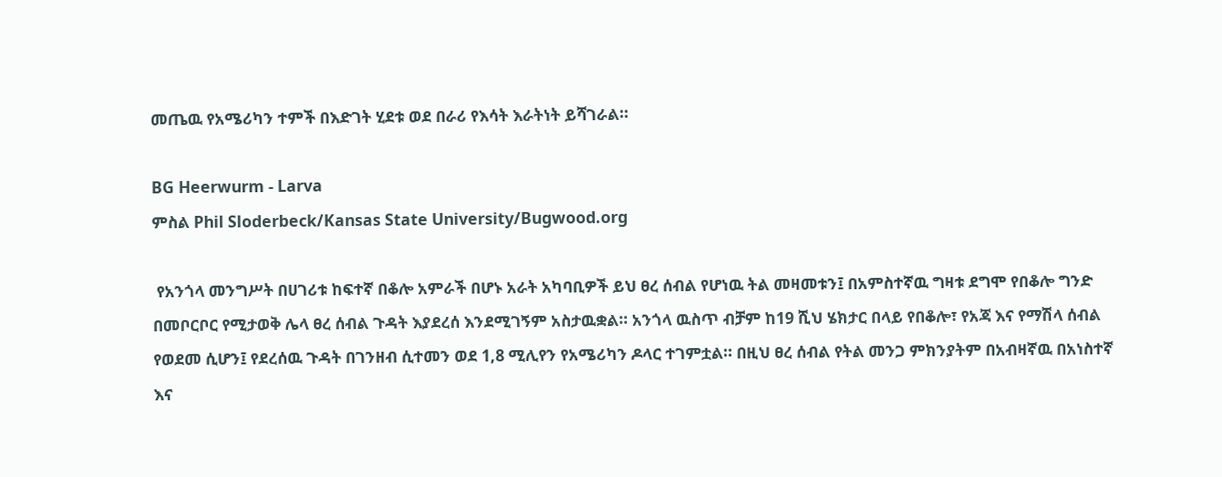መጤዉ የአሜሪካን ተምች በእድገት ሂደቱ ወደ በራሪ የእሳት እራትነት ይሻገራል።

BG Heerwurm - Larva
ምስል Phil Sloderbeck/Kansas State University/Bugwood.org

 የአንጎላ መንግሥት በሀገሪቱ ከፍተኛ በቆሎ አምራች በሆኑ አራት አካባቢዎች ይህ ፀረ ሰብል የሆነዉ ትል መዛመቱን፤ በአምስተኛዉ ግዛቱ ደግሞ የበቆሎ ግንድ በመቦርቦር የሚታወቅ ሌላ ፀረ ሰብል ጉዳት እያደረሰ እንደሚገኝም አስታዉቋል። አንጎላ ዉስጥ ብቻም ከ19 ሺህ ሄክታር በላይ የበቆሎ፣ የአጃ እና የማሽላ ሰብል የወደመ ሲሆን፤ የደረሰዉ ጉዳት በገንዘብ ሲተመን ወደ 1,8 ሚሊየን የአሜሪካን ዶላር ተገምቷል። በዚህ ፀረ ሰብል የትል መንጋ ምክንያትም በአብዛኛዉ በአነስተኛ እና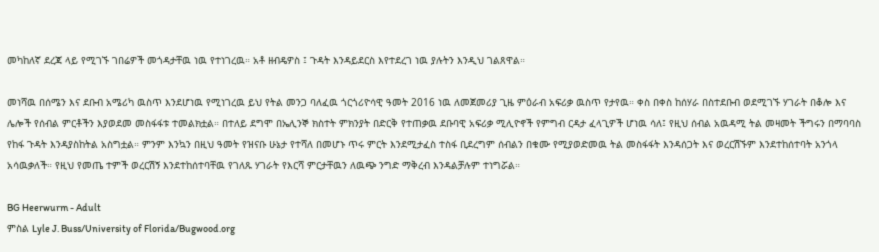መካከለኛ ደረጃ ላይ የሚገኙ ገበሬዎች መጎዳታቸዉ ነዉ የተነገረዉ። አቶ ዘብዴዎስ ፤ ጉዳት እንዳይደርስ እየተደረገ ነዉ ያሉትን እንዲህ ገልጸዋል።

መነሻዉ በሰሜን እና ደቡብ አሜሪካ ዉስጥ እንደሆነዉ የሚነገረዉ ይህ የትል መንጋ ባለፈዉ ጎርጎሪዮሳዊ ዓመት 2016 ነዉ ለመጀመሪያ ጊዜ ምዕራብ አፍሪቃ ዉስጥ የታየዉ። ቀስ በቀስ ከሰሃራ በስተደቡብ ወደሚገኙ ሃገራት በቆሎ እና ሌሎች የሰብል ምርቶችን እያወደመ መስፋፋቱ ተመልክቷል። በተለይ ደግሞ በኤሊንኞ ክስተት ምክንያት በድርቅ የተጠቃዉ ደቡባዊ አፍሪቃ ሚሊዮኖች የምግብ ርዳታ ፈላጊዎች ሆነዉ ሳለ፤ የዚህ ሰብል አዉዳሚ ትል መዛመት ችግሩን በማባባስ የከፋ ጉዳት እንዳያስከትል አስግቷል። ምንም እንኳን በዚህ ዓመት የዝናቡ ሁኔታ የተሻለ በመሆኑ ጥሩ ምርት እንደሚታፈስ ተስፋ ቢደረግም ሰብልን በቁሙ የሚያወድመዉ ትል መስፋፋት እንዳሰጋት እና ወረርሽኙም እንደተከሰተባት አንጎላ አሳዉቃለች። የዚህ የመጤ ተምች ወረርሽኝ እንደተከሰተባቸዉ የገለጹ ሃገራት የእርሻ ምርታቸዉን ለዉጭ ንግድ ማቅረብ እንዳልቻሉም ተነግሯል።

BG Heerwurm - Adult
ምስል Lyle J. Buss/University of Florida/Bugwood.org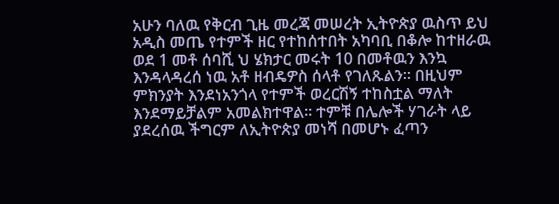አሁን ባለዉ የቅርብ ጊዜ መረጃ መሠረት ኢትዮጵያ ዉስጥ ይህ አዲስ መጤ የተምች ዘር የተከሰተበት አካባቢ በቆሎ ከተዘራዉ ወደ 1 መቶ ሰባሺ ህ ሄክታር መሩት 10 በመቶዉን እንኳ እንዳላዳረሰ ነዉ አቶ ዘብዴዎስ ሰላቶ የገለጹልን። በዚህም ምክንያት እንደነአንጎላ የተምች ወረርሽኝ ተከስቷል ማለት እንደማይቻልም አመልክተዋል። ተምቹ በሌሎች ሃገራት ላይ ያደረሰዉ ችግርም ለኢትዮጵያ መነሻ በመሆኑ ፈጣን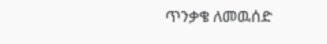ጥንቃቄ ለመዉሰድ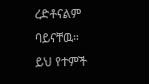ረድቶናልም ባይናቸዉ። ይህ የተምች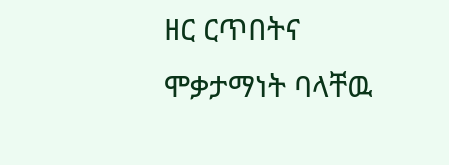ዘር ርጥበትና ሞቃታማነት ባላቸዉ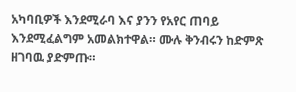አካባቢዎች እንደሚራባ እና ያንን የአየር ጠባይ እንደሚፈልግም አመልክተዋል። ሙሉ ቅንብሩን ከድምጽ ዘገባዉ ያድምጡ።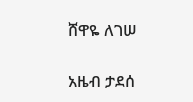ሸዋዬ ለገሠ

አዜብ ታደሰ